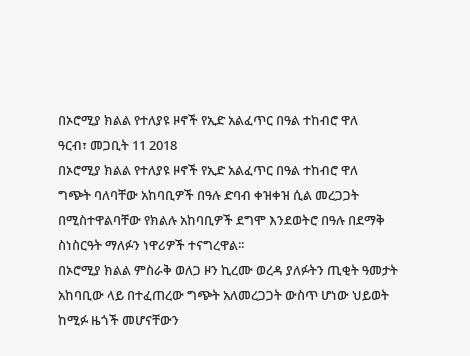በኦሮሚያ ክልል የተለያዩ ዞኖች የኢድ አልፈጥር በዓል ተከብሮ ዋለ
ዓርብ፣ መጋቢት 11 2018
በኦሮሚያ ክልል የተለያዩ ዞኖች የኢድ አልፈጥር በዓል ተከብሮ ዋለ
ግጭት ባለባቸው አከባቢዎች በዓሉ ድባብ ቀዝቀዝ ሲል መረጋጋት በሚስተዋልባቸው የክልሉ አከባቢዎች ደግሞ እንደወትሮ በዓሉ በደማቅ ስነስርዓት ማለፉን ነዋሪዎች ተናግረዋል፡፡
በኦሮሚያ ክልል ምስራቅ ወለጋ ዞን ኪረሙ ወረዳ ያለፉትን ጢቂት ዓመታት አከባቢው ላይ በተፈጠረው ግጭት አለመረጋጋት ውስጥ ሆነው ህይወት ከሚፉ ዜጎች መሆናቸውን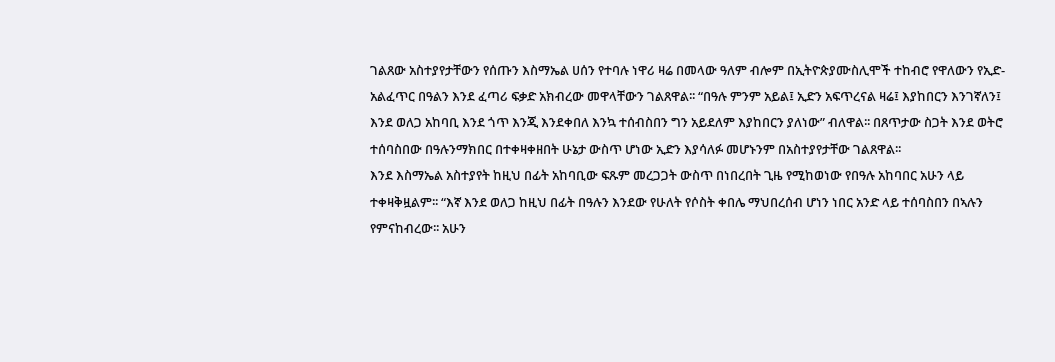ገልጸው አስተያየታቸውን የሰጡን እስማኤል ሀሰን የተባሉ ነዋሪ ዛሬ በመላው ዓለም ብሎም በኢትዮጵያሙስሊሞች ተከብሮ የዋለውን የኢድ-አልፈጥር በዓልን እንደ ፈጣሪ ፍቃድ አክብረው መዋላቸውን ገልጸዋል፡፡ “በዓሉ ምንም አይል፤ ኢድን አፍጥረናል ዛሬ፤ እያከበርን እንገኛለን፤ እንደ ወለጋ አከባቢ እንደ ጎጥ እንጂ እንደቀበለ እንኳ ተሰብስበን ግን አይደለም እያከበርን ያለነው” ብለዋል፡፡ በጸጥታው ስጋት እንደ ወትሮ ተሰባስበው በዓሉንማክበር በተቀዛቀዘበት ሁኔታ ውስጥ ሆነው ኢድን እያሳለፉ መሆኑንም በአስተያየታቸው ገልጸዋል፡፡
እንደ እስማኤል አስተያየት ከዚህ በፊት አከባቢው ፍጹም መረጋጋት ውስጥ በነበረበት ጊዜ የሚከወነው የበዓሉ አከባበር አሁን ላይ ተቀዛቅዟልም፡፡ “እኛ እንደ ወለጋ ከዚህ በፊት በዓሉን እንደው የሁለት የሶስት ቀበሌ ማህበረሰብ ሆነን ነበር አንድ ላይ ተሰባስበን በኣሉን የምናከብረው፡፡ አሁን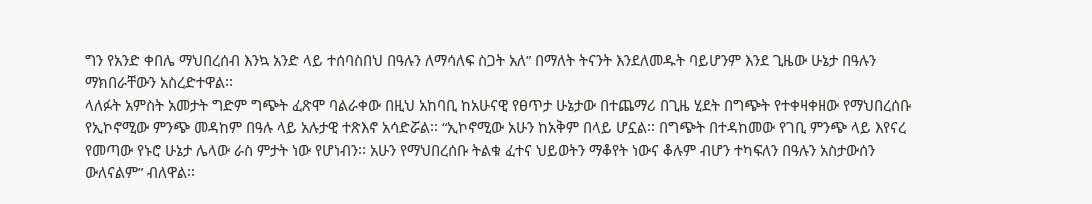ግን የአንድ ቀበሌ ማህበረሰብ እንኳ አንድ ላይ ተሰባስበህ በዓሉን ለማሳለፍ ስጋት አለ” በማለት ትናንት እንደለመዱት ባይሆንም እንደ ጊዜው ሁኔታ በዓሉን ማክበራቸውን አስረድተዋል፡፡
ላለፉት አምስት አመታት ግድም ግጭት ፈጽሞ ባልራቀው በዚህ አከባቢ ከአሁናዊ የፀጥታ ሁኔታው በተጨማሪ በጊዜ ሂደት በግጭት የተቀዛቀዘው የማህበረሰቡ የኢኮኖሚው ምንጭ መዳከም በዓሉ ላይ አሉታዊ ተጽእኖ አሳድሯል፡፡ “ኢኮኖሚው አሁን ከአቅም በላይ ሆኗል፡፡ በግጭት በተዳከመው የገቢ ምንጭ ላይ እየናረ የመጣው የኑሮ ሁኔታ ሌላው ራስ ምታት ነው የሆነብን፡፡ አሁን የማህበረሰቡ ትልቁ ፈተና ህይወትን ማቆየት ነውና ቆሉም ብሆን ተካፍለን በዓሉን አስታውሰን ውለናልም” ብለዋል፡፡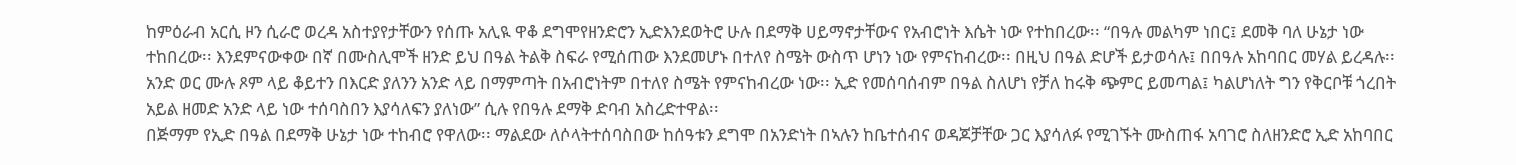ከምዕራብ አርሲ ዞን ሲራሮ ወረዳ አስተያየታቸውን የሰጡ አሊዪ ዋቆ ደግሞየዘንድሮን ኢድእንደወትሮ ሁሉ በደማቅ ሀይማኖታቸውና የአብሮነት እሴት ነው የተከበረው፡፡ “በዓሉ መልካም ነበር፤ ደመቅ ባለ ሁኔታ ነው ተከበረው፡፡ እንደምናውቀው በኛ በሙስሊሞች ዘንድ ይህ በዓል ትልቅ ስፍራ የሚሰጠው እንደመሆኑ በተለየ ስሜት ውስጥ ሆነን ነው የምናከብረው፡፡ በዚህ በዓል ድሆች ይታወሳሉ፤ በበዓሉ አከባበር መሃል ይረዳሉ፡፡ አንድ ወር ሙሉ ጾም ላይ ቆይተን በእርድ ያለንን አንድ ላይ በማምጣት በአብሮነትም በተለየ ስሜት የምናከብረው ነው፡፡ ኢድ የመሰባሰብም በዓል ስለሆነ የቻለ ከሩቅ ጭምር ይመጣል፤ ካልሆነለት ግን የቅርቦቹ ጎረበት አይል ዘመድ አንድ ላይ ነው ተሰባስበን እያሳለፍን ያለነው” ሲሉ የበዓሉ ደማቅ ድባብ አስረድተዋል፡፡
በጅማም የኢድ በዓል በደማቅ ሁኔታ ነው ተከብሮ የዋለው፡፡ ማልደው ለሶላትተሰባስበው ከሰዓቱን ደግሞ በአንድነት በኣሉን ከቤተሰብና ወዳጆቻቸው ጋር እያሳለፉ የሚገኙት ሙስጠፋ አባገሮ ስለዘንድሮ ኢድ አከባበር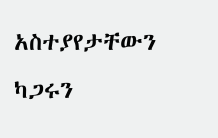አስተያየታቸውን ካጋሩን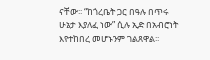ናቸው፡፡ “ከጎረቤት ጋር በዓሉ በጥሩ ሁኔታ እያለፈ ነው” ሲሉ ኢድ በአብሮነት እየተከበረ መሆኑንም ገልጸዋል፡፡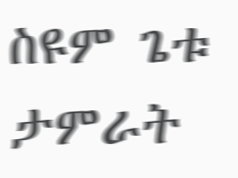ስዩም ጌቱ
ታምራት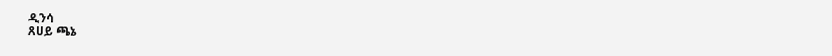ዲንሳ
ጸሀይ ጫኔ